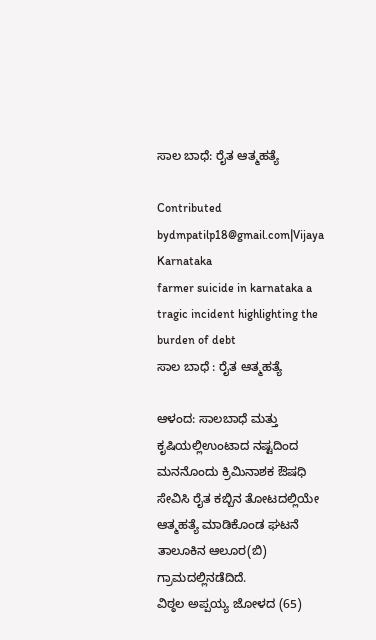ಸಾಲ ಬಾಧೆ: ರೈತ ಆತ್ಮಹತ್ಯೆ

Contributed bydmpatilp18@gmail.com|Vijaya Karnataka
farmer suicide in karnataka a tragic incident highlighting the burden of debt
ಸಾಲ ಬಾಧೆ : ರೈತ ಆತ್ಮಹತ್ಯೆ

ಆಳಂದ: ಸಾಲಬಾಧೆ ಮತ್ತು ಕೃಷಿಯಲ್ಲಿಉಂಟಾದ ನಷ್ಟದಿಂದ ಮನನೊಂದು ಕ್ರಿಮಿನಾಶಕ ಔಷಧಿ ಸೇವಿಸಿ ರೈತ ಕಬ್ಬಿನ ತೋಟದಲ್ಲಿಯೇ ಆತ್ಮಹತ್ಯೆ ಮಾಡಿಕೊಂಡ ಘಟನೆ ತಾಲೂಕಿನ ಆಲೂರ(ಬಿ) ಗ್ರಾಮದಲ್ಲಿನಡೆದಿದೆ.
ವಿಠ್ಠಲ ಅಪ್ಪಯ್ಯ ಜೋಳದ (65)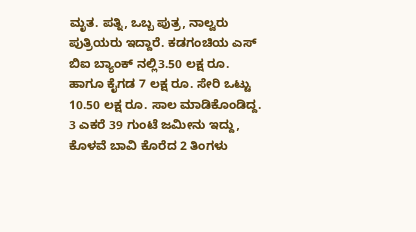ಮೃತ. ಪತ್ನಿ, ಒಬ್ಬ ಪುತ್ರ, ನಾಲ್ವರು ಪುತ್ರಿಯರು ಇದ್ದಾರೆ. ಕಡಗಂಚಿಯ ಎಸ್ ಬಿಐ ಬ್ಯಾಂಕ್ ನಲ್ಲಿ3.50 ಲಕ್ಷ ರೂ. ಹಾಗೂ ಕೈಗಡ 7 ಲಕ್ಷ ರೂ. ಸೇರಿ ಒಟ್ಟು 10.50 ಲಕ್ಷ ರೂ. ಸಾಲ ಮಾಡಿಕೊಂಡಿದ್ದ. 3 ಎಕರೆ 39 ಗುಂಟೆ ಜಮೀನು ಇದ್ದು, ಕೊಳವೆ ಬಾವಿ ಕೊರೆದ 2 ತಿಂಗಳು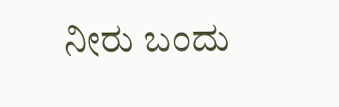ನೀರು ಬಂದು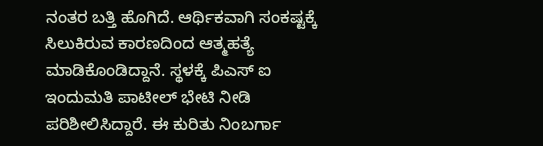ನಂತರ ಬತ್ತಿ ಹೊಗಿದೆ. ಆರ್ಥಿಕವಾಗಿ ಸಂಕಷ್ಟಕ್ಕೆ ಸಿಲುಕಿರುವ ಕಾರಣದಿಂದ ಆತ್ಮಹತ್ಯೆ ಮಾಡಿಕೊಂಡಿದ್ದಾನೆ. ಸ್ಥಳಕ್ಕೆ ಪಿಎಸ್ ಐ ಇಂದುಮತಿ ಪಾಟೀಲ್ ಭೇಟಿ ನೀಡಿ ಪರಿಶೀಲಿಸಿದ್ದಾರೆ. ಈ ಕುರಿತು ನಿಂಬರ್ಗಾ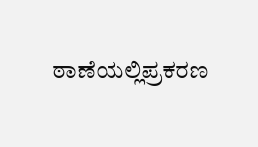ಠಾಣೆಯಲ್ಲಿಪ್ರಕರಣ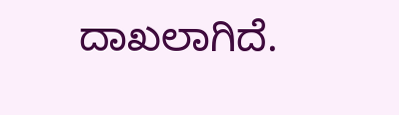ದಾಖಲಾಗಿದೆ.